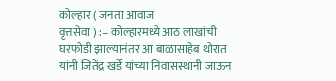कोल्हार ( जनता आवाज
वृत्तसेवा ) :– कोल्हारमध्ये आठ लाखांची घरफोडी झाल्यानंतर आ बाळासाहेब थोरात यांनी जितेंद्र खर्डे यांच्या निवासस्थानी जाऊन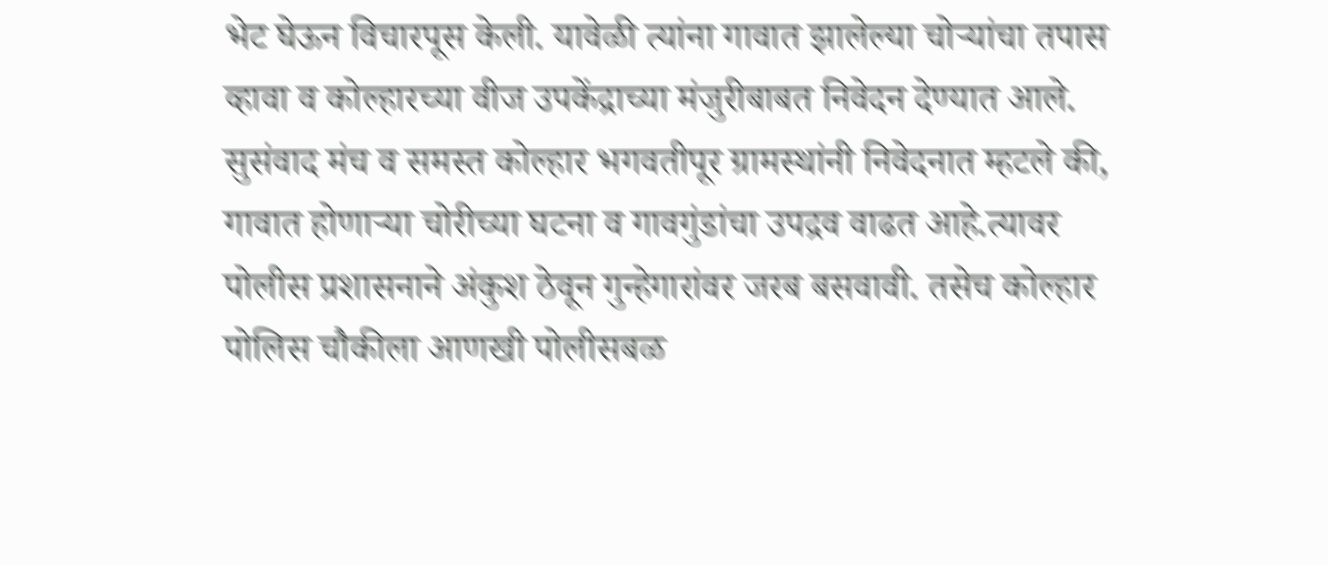भेट घेऊन विचारपूस केली. यावेळी त्यांना गावात झालेल्या चोऱ्यांचा तपास व्हावा व कोल्हारच्या वीज उपकेंद्राच्या मंजुरीबाबत निवेदन देण्यात आले.
सुसंवाद मंच व समस्त कोल्हार भगवतीपूर ग्रामस्थांनी निवेदनात म्हटले की, गावात होणाऱ्या चोरीच्या घटना व गावगुंडांचा उपद्रव वाढत आहे.त्यावर पोलीस प्रशासनाने अंकुश ठेवून गुन्हेगारांवर जरब बसवावी. तसेच कोल्हार पोलिस चौकीला आणखी पोलीसबळ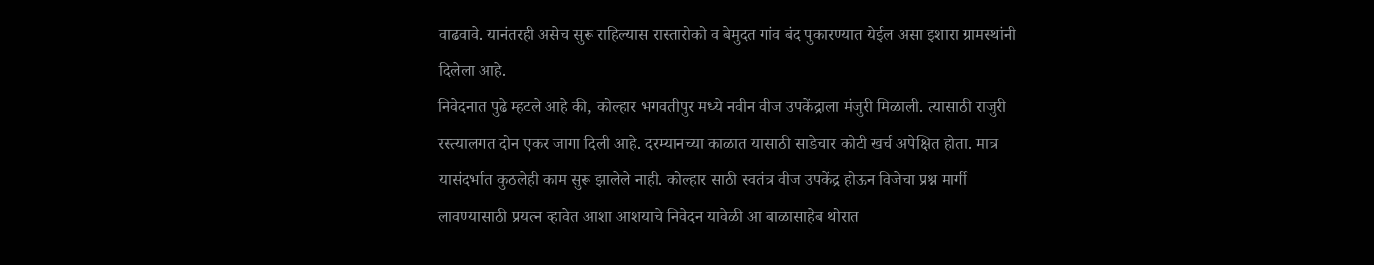वाढवावे. यानंतरही असेच सुरू राहिल्यास रास्तारोको व बेमुदत गांव बंद पुकारण्यात येईल असा इशारा ग्रामस्थांनी दिलेला आहे.
निवेदनात पुढे म्हटले आहे की, कोल्हार भगवतीपुर मध्ये नवीन वीज उपकेंद्राला मंजुरी मिळाली. त्यासाठी राजुरी रस्त्यालगत दोन एकर जागा दिली आहे. दरम्यानच्या काळात यासाठी साडेचार कोटी खर्च अपेक्षित होता. मात्र यासंदर्भात कुठलेही काम सुरू झालेले नाही. कोल्हार साठी स्वतंत्र वीज उपकेंद्र होऊन विजेचा प्रश्न मार्गी लावण्यासाठी प्रयत्न व्हावेत आशा आशयाचे निवेदन यावेळी आ बाळासाहेब थोरात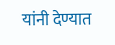यांनी देण्यात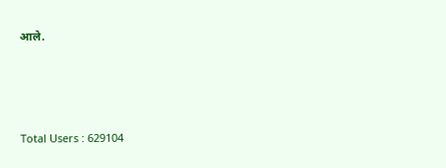आले.




Total Users : 629104